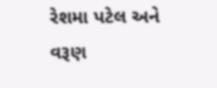રેશમા પટેલ અને વરૂણ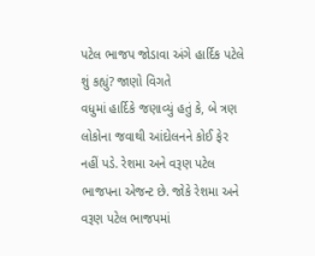પટેલ ભાજપ જોડાવા અંગે હાર્દિક પટેલે શું કહ્યું? જાણો વિગતે
વધુમાં હાર્દિકે જણાવ્યું હતું કે, બે ત્રણ લોકોના જવાથી આંદોલનને કોઈ ફેર નહીં પડે. રેશમા અને વરૂણ પટેલ ભાજપના એજન્ટ છે. જોકે રેશમા અને વરૂણ પટેલ ભાજપમાં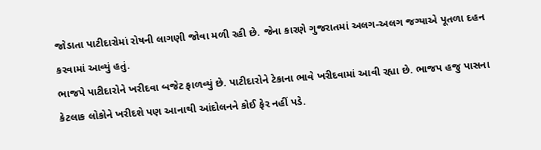જોડાતા પાટીદારોમાં રોષની લાગણી જોવા મળી રહી છે. જેના કારણે ગુજરાતમાં અલગ-અલગ જગ્યાએ પૂતળા દહન કરવામાં આવ્યું હતું.
ભાજપે પાટીદારોને ખરીદવા બજેટ ફાળવ્યું છે. પાટીદારોને ટેકાના ભાવે ખરીદવામાં આવી રહ્યા છે. ભાજપ હજુ પાસના કેટલાક લોકોને ખરીદશે પણ આનાથી આંદોલનને કોઈ ફેર નહીં પડે.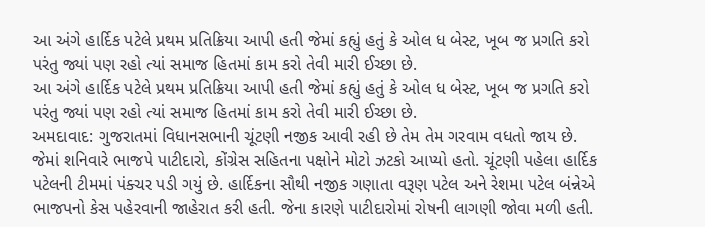આ અંગે હાર્દિક પટેલે પ્રથમ પ્રતિક્રિયા આપી હતી જેમાં કહ્યું હતું કે ઓલ ધ બેસ્ટ, ખૂબ જ પ્રગતિ કરો પરંતુ જ્યાં પણ રહો ત્યાં સમાજ હિતમાં કામ કરો તેવી મારી ઈચ્છા છે.
આ અંગે હાર્દિક પટેલે પ્રથમ પ્રતિક્રિયા આપી હતી જેમાં કહ્યું હતું કે ઓલ ધ બેસ્ટ, ખૂબ જ પ્રગતિ કરો પરંતુ જ્યાં પણ રહો ત્યાં સમાજ હિતમાં કામ કરો તેવી મારી ઈચ્છા છે.
અમદાવાદ: ગુજરાતમાં વિધાનસભાની ચૂંટણી નજીક આવી રહી છે તેમ તેમ ગરવામ વધતો જાય છે. જેમાં શનિવારે ભાજપે પાટીદારો, કોંગ્રેસ સહિતના પક્ષોને મોટો ઝટકો આપ્યો હતો. ચૂંટણી પહેલા હાર્દિક પટેલની ટીમમાં પંક્ચર પડી ગયું છે. હાર્દિકના સૌથી નજીક ગણાતા વરૂણ પટેલ અને રેશમા પટેલ બંન્નેએ ભાજપનો કેસ પહેરવાની જાહેરાત કરી હતી. જેના કારણે પાટીદારોમાં રોષની લાગણી જોવા મળી હતી.